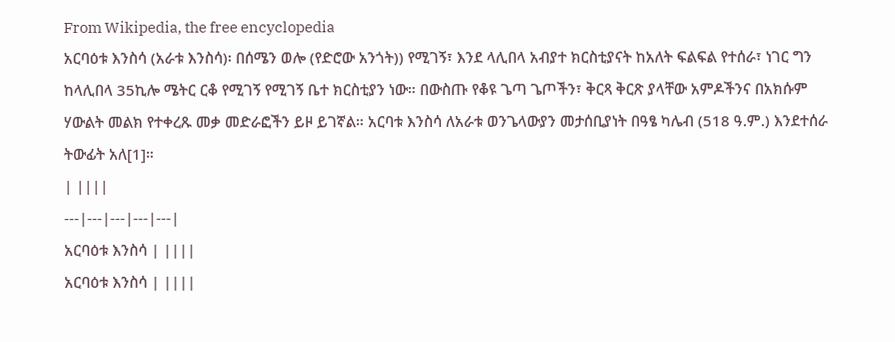From Wikipedia, the free encyclopedia
አርባዕቱ እንስሳ (አራቱ እንስሳ)፡ በሰሜን ወሎ (የድሮው አንጎት)) የሚገኝ፣ እንደ ላሊበላ አብያተ ክርስቲያናት ከአለት ፍልፍል የተሰራ፣ ነገር ግን ከላሊበላ 35ኪሎ ሜትር ርቆ የሚገኝ የሚገኝ ቤተ ክርስቲያን ነው። በውስጡ የቆዩ ጌጣ ጌጦችን፣ ቅርጻ ቅርጽ ያላቸው አምዶችንና በአክሱም ሃውልት መልክ የተቀረጹ መቃ መድራፎችን ይዞ ይገኛል። አርባቱ እንስሳ ለአራቱ ወንጌላውያን መታሰቢያነት በዓፄ ካሌብ (518 ዓ.ም.) እንደተሰራ ትውፊት አለ[1]።
| ||||
---|---|---|---|---|
አርባዕቱ እንስሳ | ||||
አርባዕቱ እንስሳ | ||||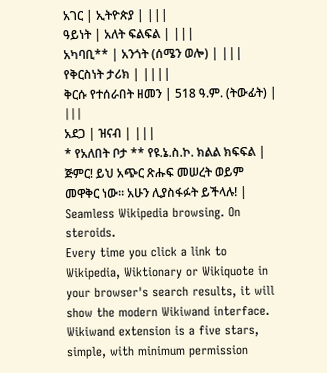አገር | ኢትዮጵያ | |||
ዓይነት | አለት ፍልፍል | |||
አካባቢ** | አንጎት (ሰሜን ወሎ) | |||
የቅርስነት ታሪክ | ||||
ቅርሱ የተሰራበት ዘመን | 518 ዓ.ም. (ትውፊት) | |||
አደጋ | ዝናብ | |||
* የአለበት ቦታ ** የዩ.ኔ.ስ.ኮ. ክልል ክፍፍል |
ጅምር! ይህ አጭር ጽሑፍ መሠረት ወይም መዋቅር ነው። አሁን ሊያስፋፉት ይችላሉ! |
Seamless Wikipedia browsing. On steroids.
Every time you click a link to Wikipedia, Wiktionary or Wikiquote in your browser's search results, it will show the modern Wikiwand interface.
Wikiwand extension is a five stars, simple, with minimum permission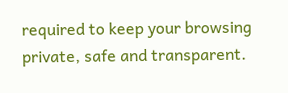required to keep your browsing private, safe and transparent.